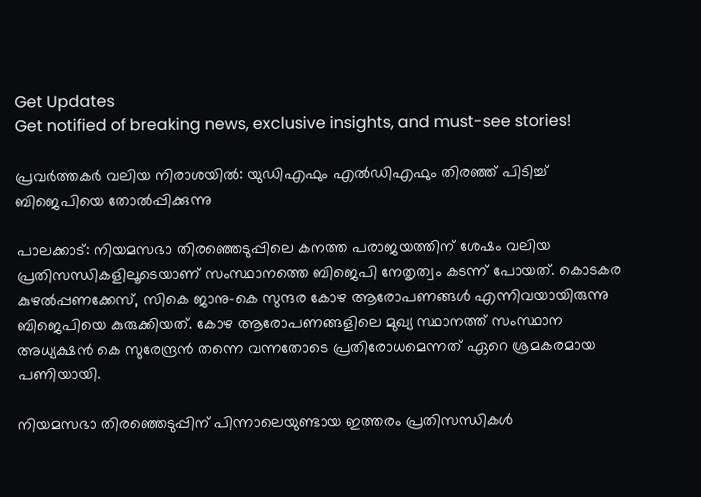Get Updates
Get notified of breaking news, exclusive insights, and must-see stories!

പ്രവര്‍ത്തകര്‍ വലിയ നിരാശയില്‍: യുഡിഎഫും എല്‍ഡിഎഫും തിരഞ്ഞ് പിടിച്ച് ബിജെപിയെ തോല്‍പ്പിക്കുന്നു

പാലക്കാട്: നിയമസഭാ തിരഞ്ഞെടുപ്പിലെ കനത്ത പരാജയത്തിന് ശേഷം വലിയ പ്രതിസന്ധികളിലൂടെയാണ് സംസ്ഥാനത്തെ ബിജെപി നേതൃത്വം കടന്ന് പോയത്. കൊടകര കുഴല്‍പ്പണക്കേസ്, സികെ ജാനു-കെ സുന്ദര കോഴ ആരോപണങ്ങള്‍ എന്നിവയായിരുന്നു ബിജെപിയെ കുരുക്കിയത്. കോഴ ആരോപണങ്ങളിലെ മുഖ്യ സ്ഥാനത്ത് സംസ്ഥാന അധ്യക്ഷന്‍ കെ സുരേന്ദ്രന്‍ തന്നെ വന്നതോടെ പ്രതിരോധമെന്നത് ഏറെ ശ്രമകരമായ പണിയായി.

നിയമസഭാ തിരഞ്ഞെടുപ്പിന് പിന്നാലെയുണ്ടായ ഇത്തരം പ്രതിസന്ധികള്‍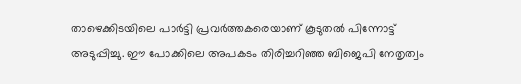താഴെക്കിടയിലെ പാര്‍ട്ടി പ്രവര്‍ത്തകരെയാണ് കൂടുതല്‍ പിന്നോട്ട് അടുപ്പിച്ചു. ഈ പോക്കിലെ അപകടം തിരിച്ചറിഞ്ഞ ബിജെപി നേതൃത്വം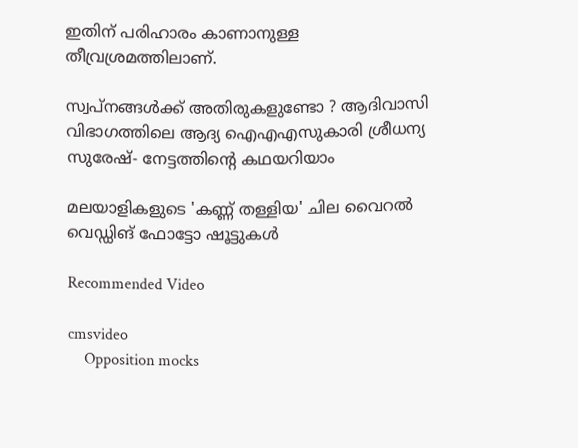ഇതിന് പരിഹാരം കാണാനുള്ള തീവ്രശ്രമത്തിലാണ്.

സ്വപ്നങ്ങൾക്ക് അതിരുകളുണ്ടോ ? ആദിവാസി വിഭാഗത്തിലെ ആദ്യ ഐഎഎസുകാരി ശ്രീധന്യ സുരേഷ്- നേട്ടത്തിന്റെ കഥയറിയാം

മലയാളികളുടെ 'കണ്ണ് തള്ളിയ' ചില വൈറല്‍ വെഡ്ഡിങ് ഫോട്ടോ ഷൂട്ടുകള്‍

Recommended Video

cmsvideo
    Opposition mocks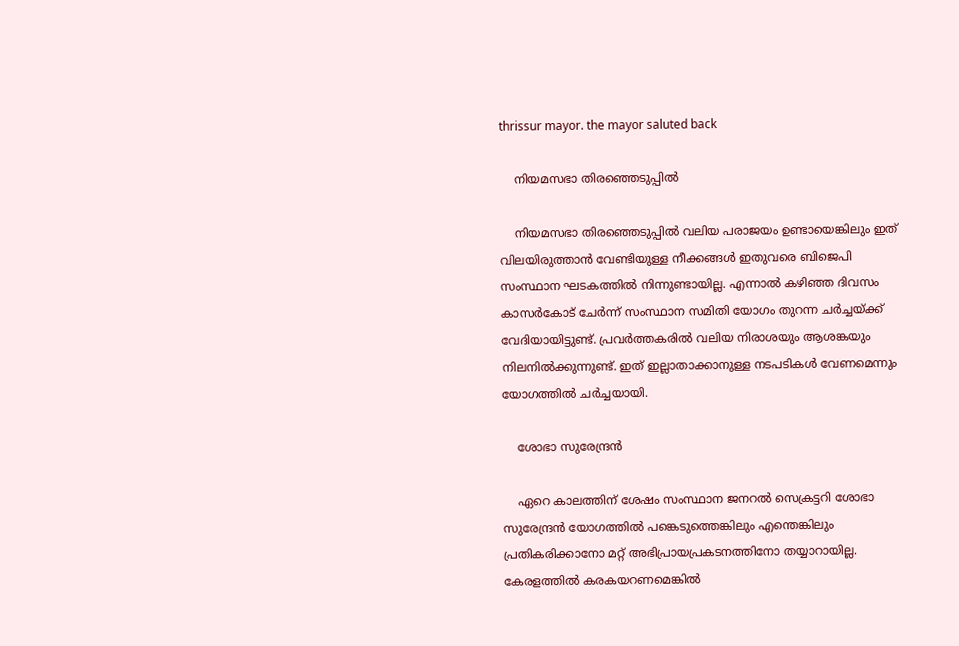thrissur mayor. the mayor saluted back

    നിയമസഭാ തിരഞ്ഞെടുപ്പില്‍

    നിയമസഭാ തിരഞ്ഞെടുപ്പില്‍ വലിയ പരാജയം ഉണ്ടായെങ്കിലും ഇത് വിലയിരുത്താന്‍ വേണ്ടിയുള്ള നീക്കങ്ങള്‍ ഇതുവരെ ബിജെപി സംസ്ഥാന ഘടകത്തില്‍ നിന്നുണ്ടായില്ല. എന്നാല്‍ കഴിഞ്ഞ ദിവസം കാസര്‍കോട് ചേര്‍ന്ന് സംസ്ഥാന സമിതി യോഗം തുറന്ന ചര്‍ച്ചയ്ക്ക് വേദിയായിട്ടുണ്ട്. പ്രവര്‍ത്തകരില്‍ വലിയ നിരാശയും ആശങ്കയും നിലനില്‍ക്കുന്നുണ്ട്. ഇത് ഇല്ലാതാക്കാനുള്ള നടപടികള്‍ വേണമെന്നും യോഗത്തില്‍ ചര്‍ച്ചയായി.

    ശോഭാ സുരേന്ദ്രന്‍

    ഏറെ കാലത്തിന് ശേഷം സംസ്ഥാന ജനറല്‍ സെക്രട്ടറി ശോഭാ സുരേന്ദ്രന്‍ യോഗത്തില്‍ പങ്കെടുത്തെങ്കിലും എന്തെങ്കിലും പ്രതികരിക്കാനോ മറ്റ് അഭിപ്രായപ്രകടനത്തിനോ തയ്യാറായില്ല. കേരളത്തില്‍ കരകയറണമെങ്കില്‍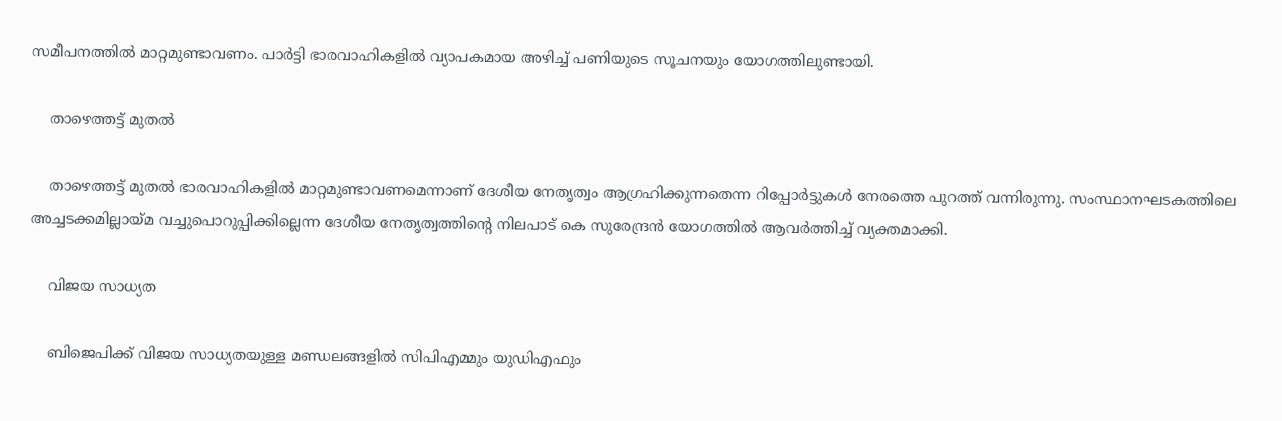സമീപനത്തില്‍ മാറ്റമുണ്ടാവണം. പാര്‍ട്ടി ഭാരവാഹികളില്‍ വ്യാപകമായ അഴിച്ച് പണിയുടെ സൂചനയും യോഗത്തിലുണ്ടായി.

    താഴെത്തട്ട് മുതല്‍

    താഴെത്തട്ട് മുതല്‍ ഭാരവാഹികളില്‍ മാറ്റമുണ്ടാവണമെന്നാണ് ദേശീയ നേതൃത്വം ആഗ്രഹിക്കുന്നതെന്ന റിപ്പോര്‍ട്ടുകള്‍ നേരത്തെ പുറത്ത് വന്നിരുന്നു. സംസ്ഥാനഘടകത്തിലെ അച്ചടക്കമില്ലായ്മ വച്ചുപെ‍ാറുപ്പിക്കില്ലെന്ന ദേശീയ നേതൃത്വത്തിന്റെ നിലപാട് കെ സുരേന്ദ്രന്‍ യോഗത്തില്‍ ആവര്‍ത്തിച്ച് വ്യക്തമാക്കി.

    വിജയ സാധ്യത

    ബിജെപിക്ക് വിജയ സാധ്യതയുള്ള മണ്ഡലങ്ങളില്‍ സിപിഎമ്മും യുഡിഎഫും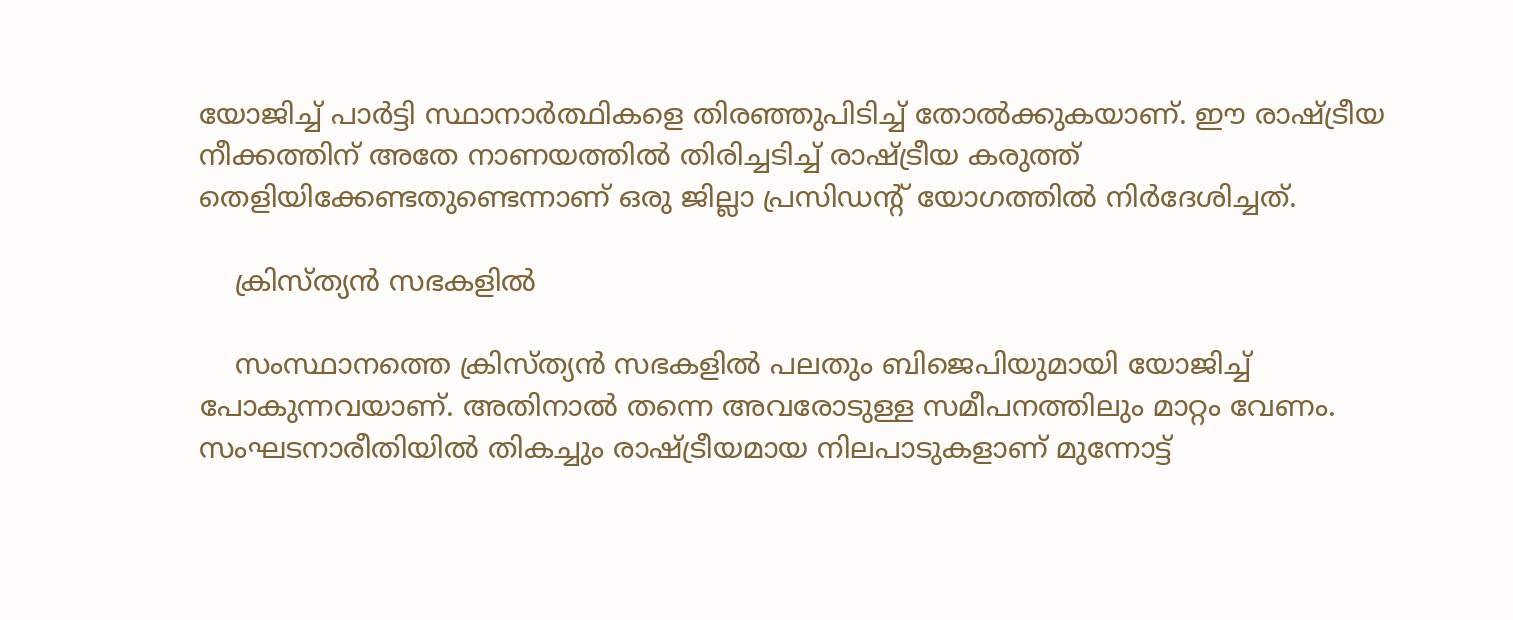യോജിച്ച് പാര്‍ട്ടി സ്ഥാനാര്‍ത്ഥികളെ തിരഞ്ഞുപിടിച്ച് തോല്‍ക്കുകയാണ്. ഈ രാഷ്ട്രീയ നീക്കത്തിന് അതേ നാണയത്തില്‍ തിരിച്ചടിച്ച് രാഷ്ട്രീയ കരുത്ത് തെളിയിക്കേണ്ടതുണ്ടെന്നാണ് ഒരു ജില്ലാ പ്രസിഡന്‍റ് യോഗത്തില്‍ നിര്‍ദേശിച്ചത്.

    ക്രിസ്ത്യന്‍ സഭകളില്‍

    സംസ്ഥാനത്തെ ക്രിസ്ത്യന്‍ സഭകളില്‍ പലതും ബിജെപിയുമായി യോജിച്ച് പോകുന്നവയാണ്. അതിനാല്‍ തന്നെ അവരോടുള്ള സമീപനത്തിലും മാറ്റം വേണം. സംഘടനാരീതിയിൽ തികച്ചും രാഷ്ട്രീയമായ നിലപാടുകളാണ് മുന്നേ‍ാട്ട്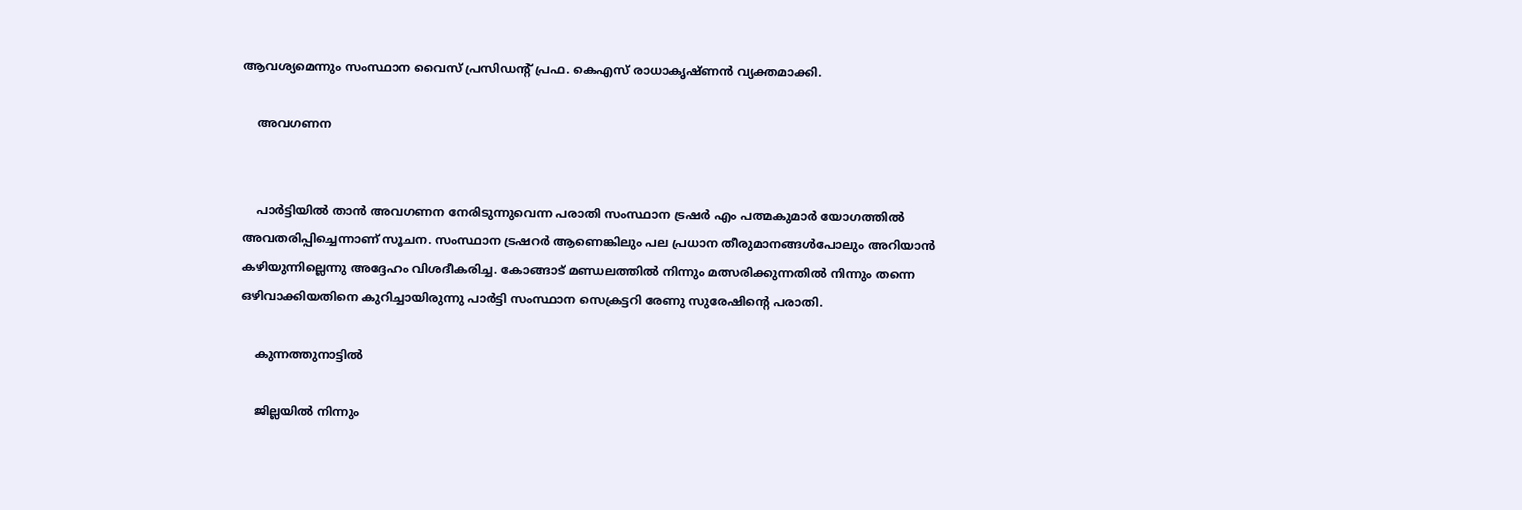ആവശ്യമെന്നും സംസ്ഥാന വൈസ് പ്രസിഡന്റ് പ്രഫ. കെഎസ് രാധാകൃഷ്ണന്‍ വ്യക്തമാക്കി.

    അവഗണന


    പാര്‍ട്ടിയില്‍ താന്‍ അവഗണന നേരിടുന്നുവെന്ന പരാതി സംസ്ഥാന ട്രഷര്‍ എം പത്മകുമാര്‍ യോഗത്തില്‍ അവതരിപ്പിച്ചെന്നാണ് സൂചന. സംസ്ഥാന ട്രഷറർ ആണെങ്കിലും പല പ്രധാന തീരുമാനങ്ങൾപേ‍ാലും അറിയാൻ കഴിയുന്നില്ലെന്നു അദ്ദേഹം വിശദീകരിച്ച. കോങ്ങാട് മണ്ഡലത്തില്‍ നിന്നും മത്സരിക്കുന്നതില്‍ നിന്നും തന്നെ ഒഴിവാക്കിയതിനെ കുറിച്ചായിരുന്നു പാർട്ടി സംസ്ഥാന സെക്രട്ടറി രേണു സുരേഷിന്‍റെ പരാതി.

    കുന്നത്തുനാട്ടിൽ

    ജില്ലയില്‍ നിന്നും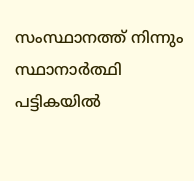സംസ്ഥാനത്ത് നിന്നും സ്ഥാനാര്‍ത്ഥി പട്ടികയില്‍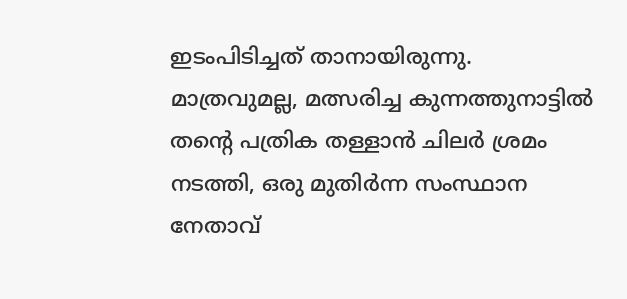ഇടംപിടിച്ചത് താനായിരുന്നു. മാത്രവുമല്ല, മത്സരിച്ച കുന്നത്തുനാട്ടിൽ തന്റെ പത്രിക തള്ളാൻ ചിലർ ശ്രമം നടത്തി, ഒരു മുതിർന്ന സംസ്ഥാന നേതാവ്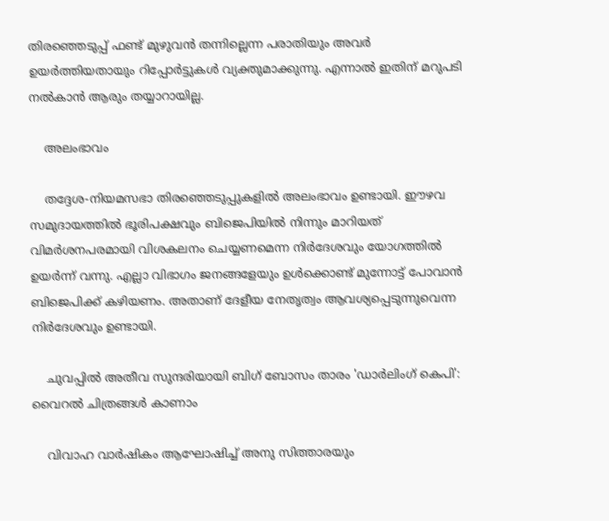തിരഞ്ഞെടുപ്പ് ഫണ്ട് മുഴുവന്‍ തന്നില്ലെന്ന പരാതിയും അവര്‍ ഉയര്‍ത്തിയതായും റിപ്പോര്‍ട്ടുകള്‍ വ്യക്തുമാക്കുന്നു. എന്നാല്‍ ഇതിന് മറുപടി നല്‍കാന്‍ ആരും തയ്യാറായില്ല.

    അലംഭാവം

    തദ്ദേശ-നിയമസഭാ തിരഞ്ഞെടുപ്പുകളില്‍ അലംഭാവം ഉണ്ടായി. ഈഴവ സമുദായത്തില്‍ ഭൂരിപക്ഷവും ബിജെപിയില്‍ നിന്നും മാറിയത് വിമർശനപരമായി വിശകലനം ചെയ്യണമെന്ന നിര്‍ദേശവും യോഗത്തില്‍ ഉയര്‍ന്ന് വന്നു. എല്ലാ വിഭാഗം ജനങ്ങളേയും ഉള്‍ക്കൊണ്ട് മുന്നോട്ട് പോവാന്‍ ബിജെപിക്ക് കഴിയണം. അതാണ് ദേളീയ നേതൃത്വം ആവശ്യപ്പെടുന്നുവെന്ന നിര്‍ദേശവും ഉണ്ടായി.

    ചുവപ്പില്‍ അതീവ സുന്ദരിയായി ബിഗ് ബോസം താരം 'ഡാർലിംഗ് കെപി': വൈറല്‍ ചിത്രങ്ങള്‍ കാണാം

    വിവാഹ വാർഷികം ആഘോഷിച്ച് അനു സിത്താരയും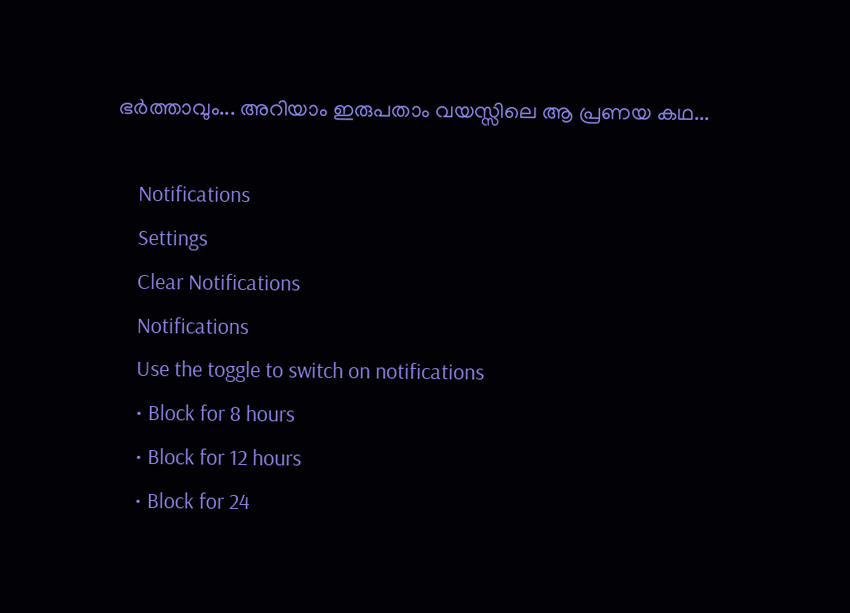ഭർത്താവും... അറിയാം ഇരുപതാം വയസ്സിലെ ആ പ്രണയ കഥ...

    Notifications
    Settings
    Clear Notifications
    Notifications
    Use the toggle to switch on notifications
    • Block for 8 hours
    • Block for 12 hours
    • Block for 24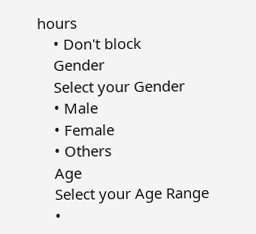hours
    • Don't block
    Gender
    Select your Gender
    • Male
    • Female
    • Others
    Age
    Select your Age Range
    •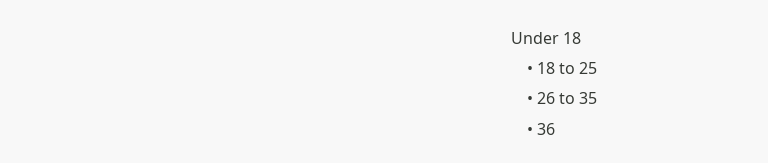Under 18
    • 18 to 25
    • 26 to 35
    • 36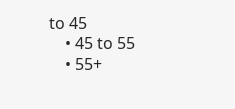to 45
    • 45 to 55
    • 55+